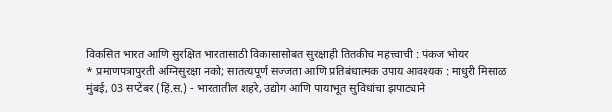विकसित भारत आणि सुरक्षित भारतासाठी विकासासोबत सुरक्षाही तितकीच महत्त्वाची : पंकज भोयर
* प्रमाणपत्रापुरती अग्निसुरक्षा नको; सातत्यपूर्ण सज्जता आणि प्रतिबंधात्मक उपाय आवश्यक : माधुरी मिसाळ
मुंबई, 03 सप्टेंबर (हिं.स.) - भारतातील शहरे, उद्योग आणि पायाभूत सुविधांचा झपाट्याने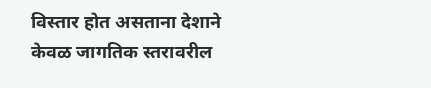विस्तार होत असताना देशाने केवळ जागतिक स्तरावरील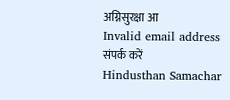अग्निसुरक्षा आ
Invalid email address
संपर्क करें
Hindusthan Samachar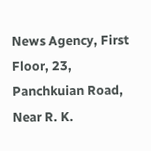News Agency, First Floor, 23, Panchkuian Road, Near R. K.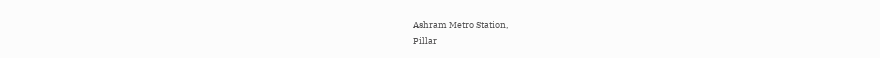Ashram Metro Station,
Pillar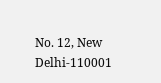No. 12, New Delhi-110001